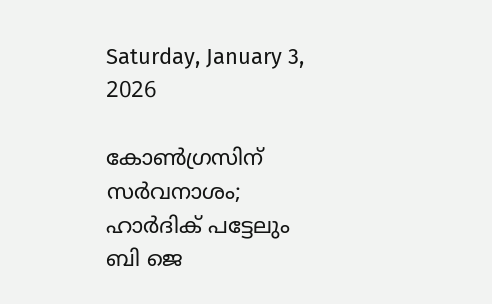Saturday, January 3, 2026

കോൺഗ്രസിന് സർവനാശം; ഹാര്‍ദിക് പട്ടേലും ബി ജെ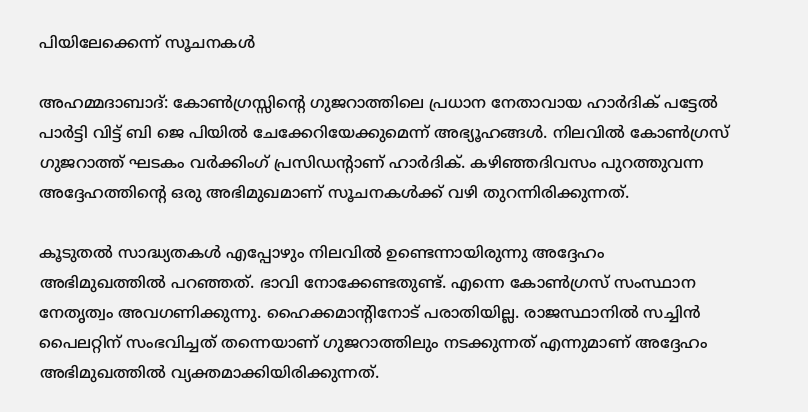പിയിലേക്കെന്ന് സൂചനകൾ

അഹമ്മദാബാദ്: കോൺഗ്രസ്സിന്റെ ഗുജറാത്തിലെ പ്രധാന നേതാവായ ഹാര്‍ദിക് പട്ടേല്‍ പാര്‍ട്ടി വിട്ട് ബി ജെ പിയില്‍ ചേക്കേറിയേക്കുമെന്ന് അഭ്യൂഹങ്ങൾ. നിലവില്‍ കോണ്‍ഗ്രസ് ഗുജറാത്ത് ഘടകം വര്‍ക്കിംഗ് പ്രസിഡന്റാണ് ഹാര്‍ദിക്. കഴിഞ്ഞദിവസം പുറത്തുവന്ന അദ്ദേഹത്തിന്റെ ഒരു അഭിമുഖമാണ് സൂചനകൾക്ക് വഴി തുറന്നിരിക്കുന്നത്.

കൂടുതല്‍ സാദ്ധ്യതകള്‍ എപ്പോഴും നിലവില്‍ ഉണ്ടെന്നായിരുന്നു അദ്ദേഹം അഭിമുഖത്തില്‍ പറഞ്ഞത്. ഭാവി നോക്കേണ്ടതുണ്ട്. എന്നെ കോണ്‍ഗ്രസ് സംസ്ഥാന നേതൃത്വം അവഗണിക്കുന്നു. ഹൈക്കമാന്റിനോട് പരാതിയില്ല. രാജസ്ഥാനില്‍ സച്ചിന്‍ പൈലറ്റിന് സംഭവിച്ചത് തന്നെയാണ് ഗുജറാത്തിലും നടക്കുന്നത് എന്നുമാണ് അദ്ദേഹം അഭിമുഖത്തിൽ വ്യക്തമാക്കിയിരിക്കുന്നത്.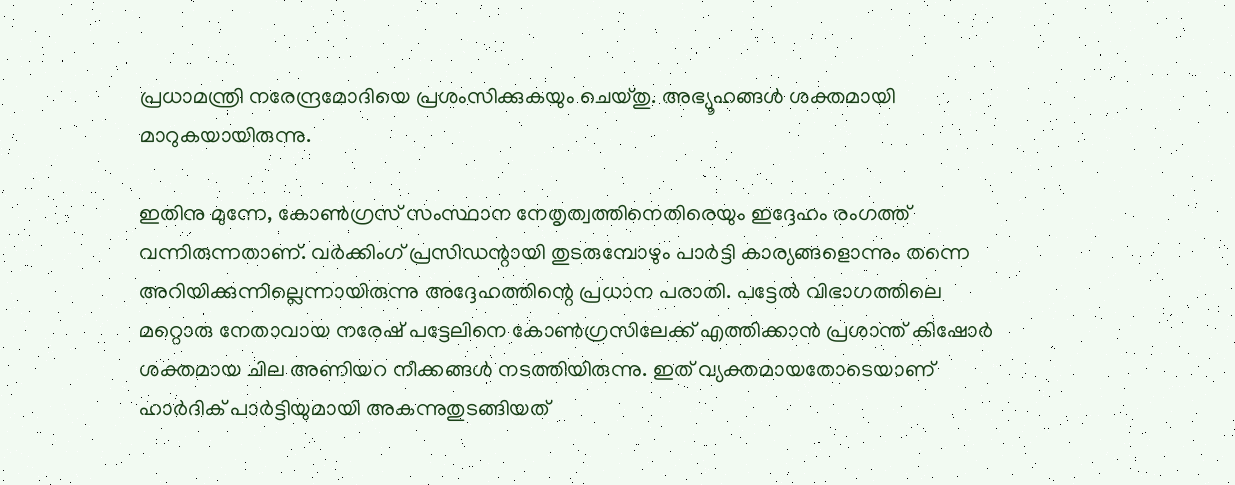പ്രധാമന്ത്രി നരേന്ദ്രമോദിയെ പ്രശംസിക്കുകയും ചെയ്തു. അഭ്യൂഹങ്ങൾ ശക്തമായി മാറുകയായിരുന്നു.

ഇതിനു മുന്നേ, കോൺഗ്രസ് സംസ്ഥാന നേതൃത്വത്തിനെതിരെയും ഇദ്ദേഹം രംഗത്ത് വന്നിരുന്നതാണ്. വര്‍ക്കിംഗ് പ്രസിഡന്റായി തുടരുമ്പോഴും പാര്‍ട്ടി കാര്യങ്ങളൊന്നും തന്നെ അറിയിക്കുന്നില്ലെന്നായിരുന്നു അദ്ദേഹത്തിന്റെ പ്രധാന പരാതി. പട്ടേല്‍ വിഭാഗത്തിലെ മറ്റൊരു നേതാവായ നരേഷ് പട്ടേലിനെ കോണ്‍ഗ്രസിലേക്ക് എത്തിക്കാന്‍ പ്രശാന്ത് കിഷോര്‍ ശക്തമായ ചില അണിയറ നീക്കങ്ങള്‍ നടത്തിയിരുന്നു. ഇത് വ്യക്തമായതോടെയാണ് ഹാര്‍ദിക് പാര്‍ട്ടിയുമായി അകന്നുതുടങ്ങിയത്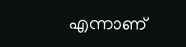എന്നാണ്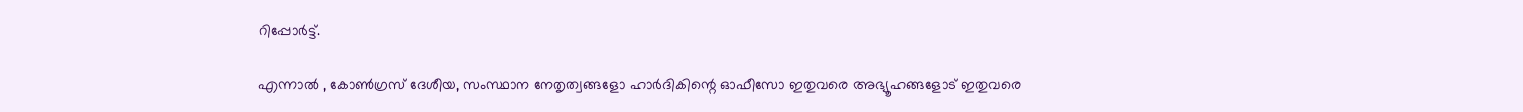റിപ്പോര്‍ട്ട്.

എന്നാല്‍ , കോണ്‍ഗ്രസ് ദേശീയ, സംസ്ഥാന നേതൃത്വങ്ങളോ ഹാര്‍ദികിന്റെ ഓഫീസോ ഇതുവരെ അഭ്യൂഹങ്ങളോട് ഇതുവരെ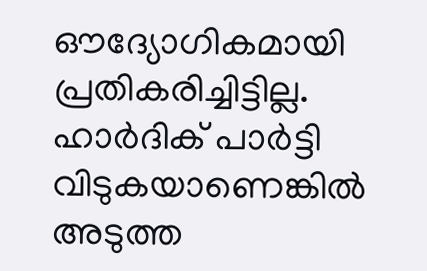ഔദ്യോഗികമായി പ്രതികരിച്ചിട്ടില്ല. ഹാര്‍ദിക് പാര്‍ട്ടി വിടുകയാണെങ്കില്‍ അടുത്ത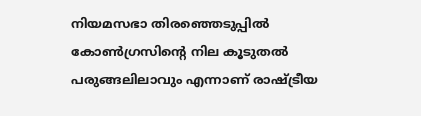നിയമസഭാ തിരഞ്ഞെടുപ്പില്‍ കോണ്‍ഗ്രസിന്റെ നില കൂടുതല്‍ പരുങ്ങലിലാവും എന്നാണ് രാഷ്ട്രീയ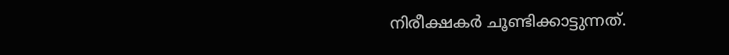നിരീക്ഷകര്‍ ചൂണ്ടിക്കാട്ടുന്നത്.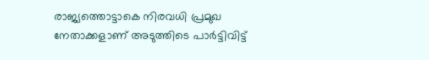രാജ്യത്തൊട്ടാകെ നിരവധി പ്രമുഖ നേതാക്കളാണ് അടുത്തിടെ പാര്‍ട്ടിവിട്ട്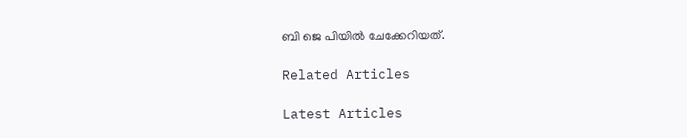ബി ജെ പിയില്‍ ചേക്കേറിയത്.

Related Articles

Latest Articles